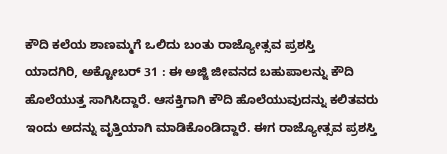ಕೌದಿ ಕಲೆಯ ಶಾಣಮ್ಮಗೆ ಒಲಿದು ಬಂತು ರಾಜ್ಯೋತ್ಸವ ಪ್ರಶಸ್ತಿ
ಯಾದಗಿರಿ, ಅಕ್ಟೋಬರ್ 31 : ಈ ಅಜ್ಜಿ ಜೀವನದ ಬಹುಪಾಲನ್ನು ಕೌದಿ ಹೊಲೆಯುತ್ತ ಸಾಗಿಸಿದ್ದಾರೆ. ಆಸಕ್ತಿಗಾಗಿ ಕೌದಿ ಹೊಲೆಯುವುದನ್ನು ಕಲಿತವರು ಇಂದು ಅದನ್ನು ವೃತ್ತಿಯಾಗಿ ಮಾಡಿಕೊಂಡಿದ್ದಾರೆ. ಈಗ ರಾಜ್ಯೋತ್ಸವ ಪ್ರಶಸ್ತಿ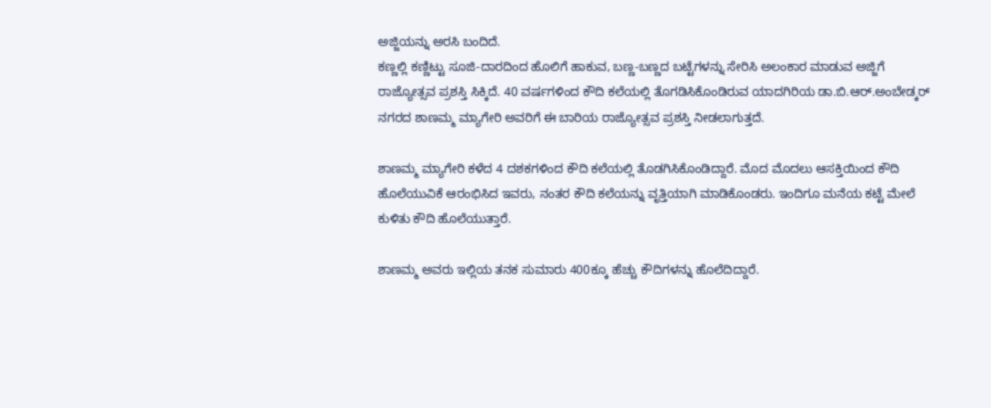ಅಜ್ಜಿಯನ್ನು ಅರಸಿ ಬಂದಿದೆ.
ಕಣ್ಣಲ್ಲಿ ಕಣ್ಣಿಟ್ಟು ಸೂಜಿ-ದಾರದಿಂದ ಹೊಲಿಗೆ ಹಾಕುವ, ಬಣ್ಣ-ಬಣ್ಣದ ಬಟ್ಟೆಗಳನ್ನು ಸೇರಿಸಿ ಅಲಂಕಾರ ಮಾಡುವ ಅಜ್ಜಿಗೆ ರಾಜ್ಯೋತ್ಸವ ಪ್ರಶಸ್ತಿ ಸಿಕ್ಕಿದೆ. 40 ವರ್ಷಗಳಿಂದ ಕೌದಿ ಕಲೆಯಲ್ಲಿ ತೊಗಡಿಸಿಕೊಂಡಿರುವ ಯಾದಗಿರಿಯ ಡಾ.ಬಿ.ಆರ್.ಅಂಬೇಡ್ಕರ್ ನಗರದ ಶಾಣಮ್ಮ ಮ್ಯಾಗೇರಿ ಅವರಿಗೆ ಈ ಬಾರಿಯ ರಾಜ್ಯೋತ್ಸವ ಪ್ರಶಸ್ತಿ ನೀಡಲಾಗುತ್ತದೆ.

ಶಾಣಮ್ಮ ಮ್ಯಾಗೇರಿ ಕಳೆದ 4 ದಶಕಗಳಿಂದ ಕೌದಿ ಕಲೆಯಲ್ಲಿ ತೊಡಗಿಸಿಕೊಂಡಿದ್ದಾರೆ. ಮೊದ ಮೊದಲು ಆಸಕ್ತಿಯಿಂದ ಕೌದಿ ಹೊಲೆಯುವಿಕೆ ಆರಂಭಿಸಿದ ಇವರು, ನಂತರ ಕೌದಿ ಕಲೆಯನ್ನು ವೃತ್ತಿಯಾಗಿ ಮಾಡಿಕೊಂಡರು. ಇಂದಿಗೂ ಮನೆಯ ಕಟ್ಟೆ ಮೇಲೆ ಕುಳಿತು ಕೌದಿ ಹೊಲೆಯುತ್ತಾರೆ.

ಶಾಣಮ್ಮ ಅವರು ಇಲ್ಲಿಯ ತನಕ ಸುಮಾರು 400ಕ್ಕೂ ಹೆಚ್ಚು ಕೌದಿಗಳನ್ನು ಹೊಲೆದಿದ್ದಾರೆ.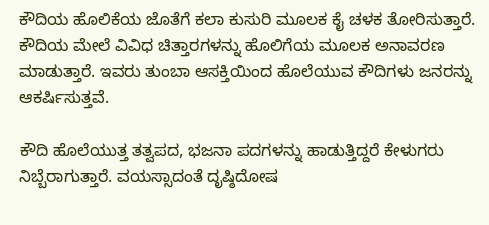ಕೌದಿಯ ಹೊಲಿಕೆಯ ಜೊತೆಗೆ ಕಲಾ ಕುಸುರಿ ಮೂಲಕ ಕೈ ಚಳಕ ತೋರಿಸುತ್ತಾರೆ. ಕೌದಿಯ ಮೇಲೆ ವಿವಿಧ ಚಿತ್ತಾರಗಳನ್ನು ಹೊಲಿಗೆಯ ಮೂಲಕ ಅನಾವರಣ ಮಾಡುತ್ತಾರೆ. ಇವರು ತುಂಬಾ ಆಸಕ್ತಿಯಿಂದ ಹೊಲೆಯುವ ಕೌದಿಗಳು ಜನರನ್ನು ಆಕರ್ಷಿಸುತ್ತವೆ.

ಕೌದಿ ಹೊಲೆಯುತ್ತ ತತ್ವಪದ, ಭಜನಾ ಪದಗಳನ್ನು ಹಾಡುತ್ತಿದ್ದರೆ ಕೇಳುಗರು ನಿಬ್ಬೆರಾಗುತ್ತಾರೆ. ವಯಸ್ಸಾದಂತೆ ದೃಷ್ಠಿದೋಷ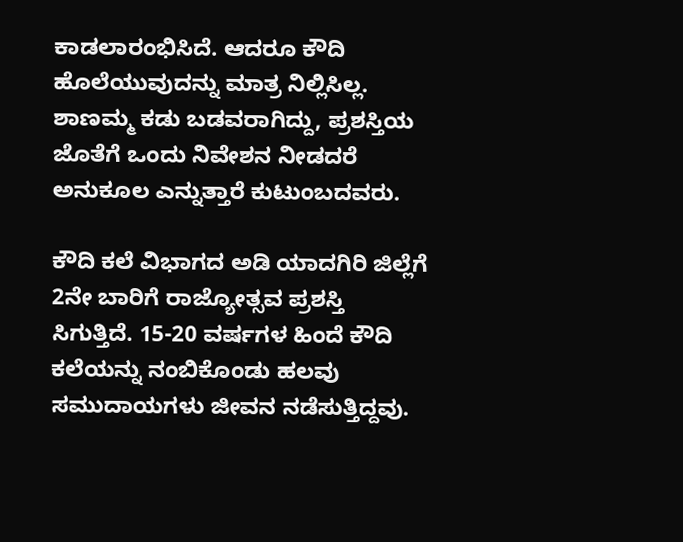ಕಾಡಲಾರಂಭಿಸಿದೆ. ಆದರೂ ಕೌದಿ ಹೊಲೆಯುವುದನ್ನು ಮಾತ್ರ ನಿಲ್ಲಿಸಿಲ್ಲ. ಶಾಣಮ್ಮ ಕಡು ಬಡವರಾಗಿದ್ದು, ಪ್ರಶಸ್ತಿಯ ಜೊತೆಗೆ ಒಂದು ನಿವೇಶನ ನೀಡದರೆ ಅನುಕೂಲ ಎನ್ನುತ್ತಾರೆ ಕುಟುಂಬದವರು.

ಕೌದಿ ಕಲೆ ವಿಭಾಗದ ಅಡಿ ಯಾದಗಿರಿ ಜಿಲ್ಲೆಗೆ 2ನೇ ಬಾರಿಗೆ ರಾಜ್ಯೋತ್ಸವ ಪ್ರಶಸ್ತಿ ಸಿಗುತ್ತಿದೆ. 15-20 ವರ್ಷಗಳ ಹಿಂದೆ ಕೌದಿ ಕಲೆಯನ್ನು ನಂಬಿಕೊಂಡು ಹಲವು ಸಮುದಾಯಗಳು ಜೀವನ ನಡೆಸುತ್ತಿದ್ದವು.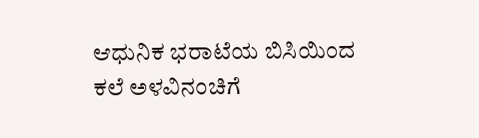ಆಧುನಿಕ ಭರಾಟೆಯ ಬಿಸಿಯಿಂದ ಕಲೆ ಅಳವಿನಂಚಿಗೆ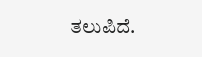ತಲುಪಿದೆ.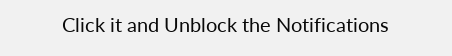Click it and Unblock the Notifications